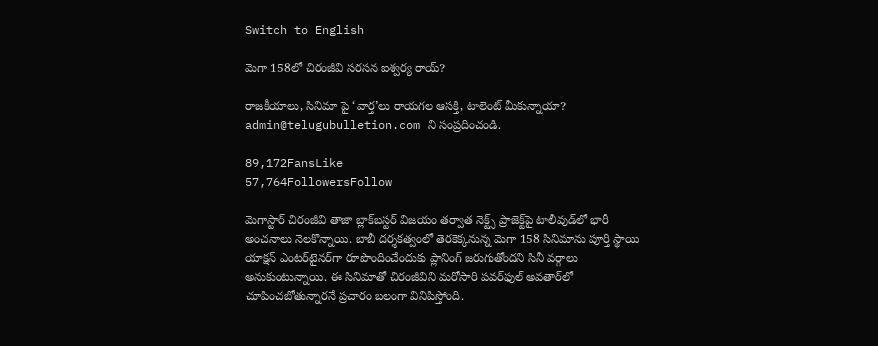Switch to English

మెగా 158లో చిరంజీవి సరసన ఐశ్వర్య రాయ్?

రాజకీయాలు, సినిమా పై ‘వార్త’లు రాయగల ఆసక్తి, టాలెంట్ మీకున్నాయా? admin@telugubulletion.com ని సంప్రదించండి.

89,172FansLike
57,764FollowersFollow

మెగాస్టార్ చిరంజీవి తాజా బ్లాక్‌బస్టర్ విజయం తర్వాత నెక్ట్స్ ప్రాజెక్ట్‌పై టాలీవుడ్‌లో భారీ అంచనాలు నెలకొన్నాయి. బాబీ దర్శకత్వంలో తెరకెక్కనున్న మెగా 158 సినిమాను పూర్తి స్థాయి యాక్షన్ ఎంటర్‌టైనర్‌గా రూపొందించేందుకు ప్లానింగ్ జరుగుతోందని సినీ వర్గాలు అనుకుంటున్నాయి. ఈ సినిమాతో చిరంజీవిని మరోసారి పవర్‌ఫుల్ అవతార్‌లో చూపించబోతున్నారనే ప్రచారం బలంగా వినిపిస్తోంది.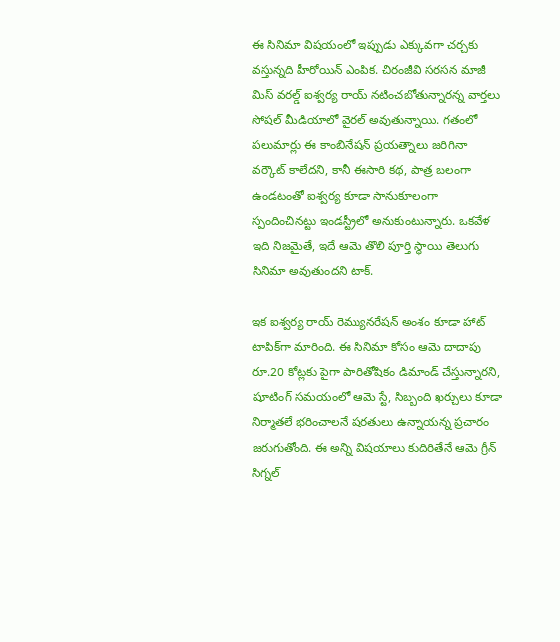ఈ సినిమా విషయంలో ఇప్పుడు ఎక్కువగా చర్చకు వస్తున్నది హీరోయిన్ ఎంపిక. చిరంజీవి సరసన మాజీ మిస్ వరల్డ్ ఐశ్వర్య రాయ్ నటించబోతున్నారన్న వార్తలు సోషల్ మీడియాలో వైరల్ అవుతున్నాయి. గతంలో పలుమార్లు ఈ కాంబినేషన్ ప్రయత్నాలు జరిగినా వర్కౌట్ కాలేదని, కానీ ఈసారి కథ, పాత్ర బలంగా ఉండటంతో ఐశ్వర్య కూడా సానుకూలంగా స్పందించినట్టు ఇండస్ట్రీలో అనుకుంటున్నారు. ఒకవేళ ఇది నిజమైతే, ఇదే ఆమె తొలి పూర్తి స్థాయి తెలుగు సినిమా అవుతుందని టాక్.

ఇక ఐశ్వర్య రాయ్ రెమ్యునరేషన్ అంశం కూడా హాట్ టాపిక్‌గా మారింది. ఈ సినిమా కోసం ఆమె దాదాపు రూ.20 కోట్లకు పైగా పారితోషికం డిమాండ్ చేస్తున్నారని, షూటింగ్ సమయంలో ఆమె స్టే, సిబ్బంది ఖర్చులు కూడా నిర్మాతలే భరించాలనే షరతులు ఉన్నాయన్న ప్రచారం జరుగుతోంది. ఈ అన్ని విషయాలు కుదిరితేనే ఆమె గ్రీన్ సిగ్నల్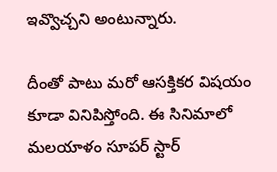ఇవ్వొచ్చని అంటున్నారు.

దీంతో పాటు మరో ఆసక్తికర విషయం కూడా వినిపిస్తోంది. ఈ సినిమాలో మలయాళం సూపర్ స్టార్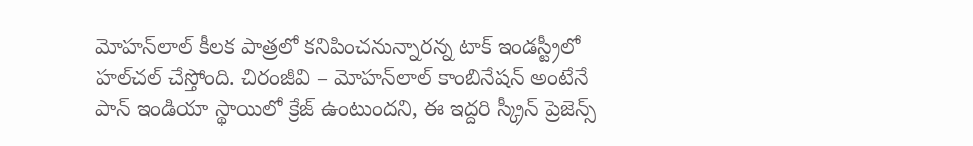మోహన్‌లాల్ కీలక పాత్రలో కనిపించనున్నారన్న టాక్ ఇండస్ట్రీలో హల్‌చల్ చేస్తోంది. చిరంజీవి – మోహన్‌లాల్ కాంబినేషన్ అంటేనే పాన్ ఇండియా స్థాయిలో క్రేజ్ ఉంటుందని, ఈ ఇద్దరి స్క్రీన్ ప్రెజెన్స్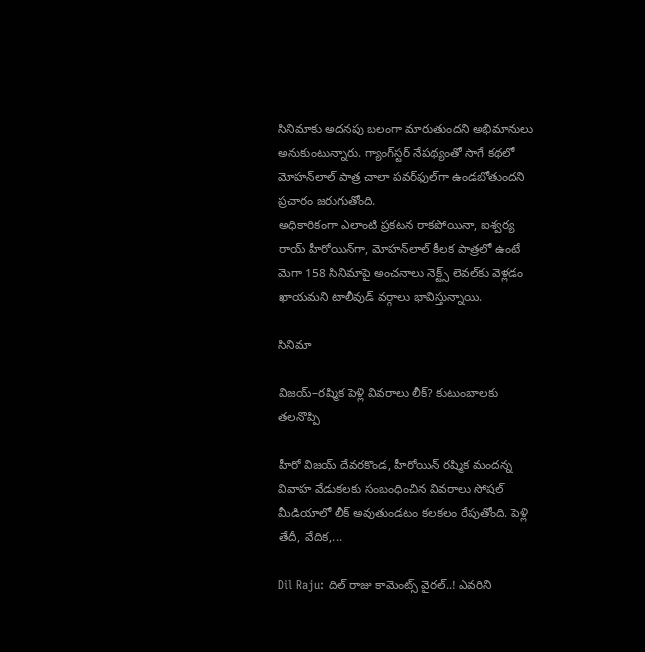సినిమాకు అదనపు బలంగా మారుతుందని అభిమానులు అనుకుంటున్నారు. గ్యాంగ్‌స్టర్ నేపథ్యంతో సాగే కథలో మోహన్‌లాల్ పాత్ర చాలా పవర్‌ఫుల్‌గా ఉండబోతుందని ప్రచారం జరుగుతోంది.
అధికారికంగా ఎలాంటి ప్రకటన రాకపోయినా, ఐశ్వర్య రాయ్ హీరోయిన్‌గా, మోహన్‌లాల్ కీలక పాత్రలో ఉంటే మెగా 158 సినిమాపై అంచనాలు నెక్ట్స్ లెవల్‌కు వెళ్లడం ఖాయమని టాలీవుడ్ వర్గాలు భావిస్తున్నాయి.

సినిమా

విజయ్–రష్మిక పెళ్లి వివరాలు లీక్? కుటుంబాలకు తలనొప్పి

హీరో విజయ్ దేవరకొండ, హీరోయిన్ రష్మిక మందన్న వివాహ వేడుకలకు సంబంధించిన వివరాలు సోషల్ మీడియాలో లీక్ అవుతుండటం కలకలం రేపుతోంది. పెళ్లి తేదీ, వేదిక,...

Dil Raju: దిల్ రాజు కామెంట్స్ వైరల్..! ఎవరిని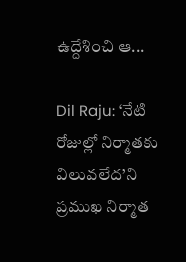ఉద్దేశించి ఆ...

Dil Raju: ‘నేటి రోజుల్లో నిర్మాతకు విలువలేద’ని ప్రముఖ నిర్మాత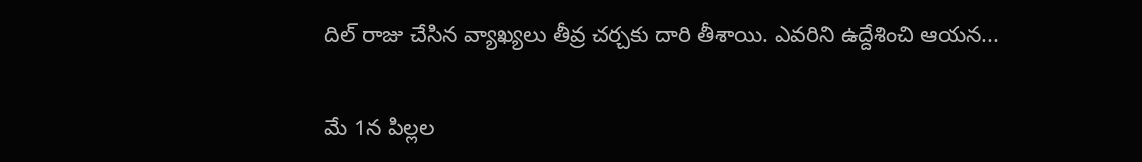దిల్ రాజు చేసిన వ్యాఖ్యలు తీవ్ర చర్చకు దారి తీశాయి. ఎవరిని ఉద్దేశించి ఆయన...

మే 1న పిల్లల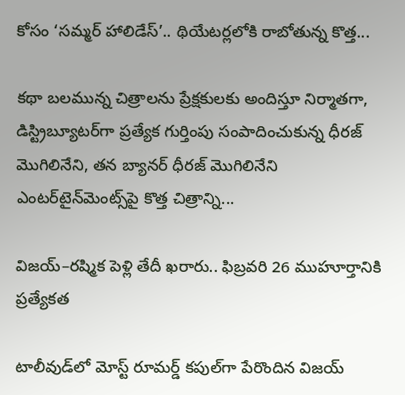కోసం ‘సమ్మర్ హాలిడేస్’.. థియేటర్లలోకి రాబోతున్న కొత్త...

కథా బలమున్న చిత్రాలను ప్రేక్షకులకు అందిస్తూ నిర్మాతగా, డిస్ట్రిబ్యూటర్‌గా ప్రత్యేక గుర్తింపు సంపాదించుకున్న ధీరజ్ మొగిలినేని, తన బ్యానర్ ధీరజ్ మొగిలినేని ఎంటర్‌టైన్‌మెంట్స్‌పై కొత్త చిత్రాన్ని...

విజయ్–రష్మిక పెళ్లి తేదీ ఖరారు.. ఫిబ్రవరి 26 ముహూర్తానికి ప్రత్యేకత

టాలీవుడ్‌లో మోస్ట్ రూమర్డ్ కపుల్‌గా పేరొందిన విజయ్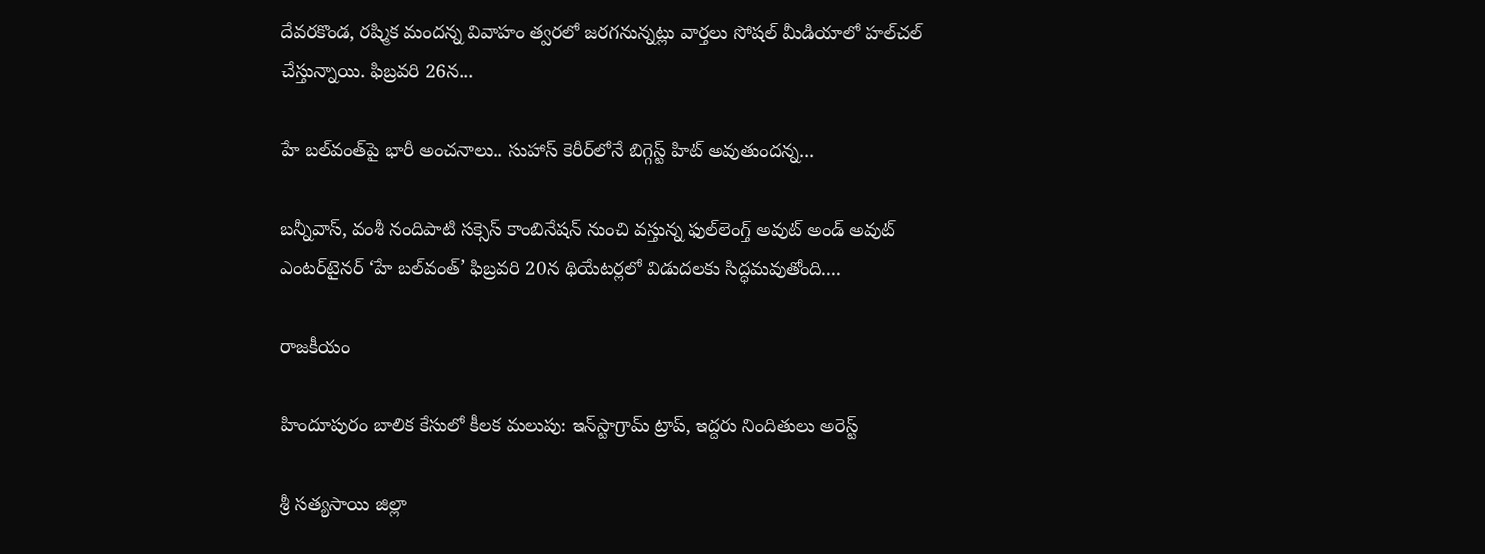దేవరకొండ, రష్మిక మందన్న వివాహం త్వరలో జరగనున్నట్లు వార్తలు సోషల్ మీడియాలో హల్‌చల్ చేస్తున్నాయి. ఫిబ్రవరి 26న...

హే బల్‌వంత్‌పై భారీ అంచనాలు.. సుహాస్ కెరీర్‌లోనే బిగ్గెస్ట్ హిట్ అవుతుందన్న...

బన్నీవాస్, వంశీ నందిపాటి సక్సెస్ కాంబినేషన్ నుంచి వస్తున్న ఫుల్‌లెంగ్త్ అవుట్ అండ్ అవుట్ ఎంటర్‌టైనర్ ‘హే బల్‌వంత్’ ఫిబ్రవరి 20న థియేటర్లలో విడుదలకు సిద్ధమవుతోంది....

రాజకీయం

హిందూపురం బాలిక కేసులో కీలక మలుపు: ఇన్‌స్టాగ్రామ్ ట్రాప్, ఇద్దరు నిందితులు అరెస్ట్

శ్రీ సత్యసాయి జిల్లా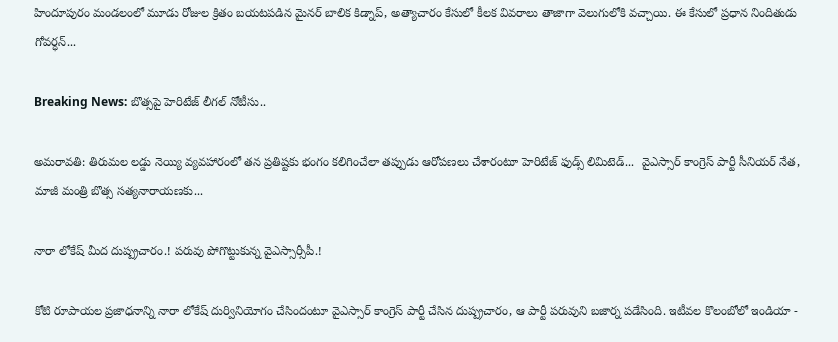హిందూపురం మండలంలో మూడు రోజుల క్రితం బయటపడిన మైనర్ బాలిక కిడ్నాప్, అత్యాచారం కేసులో కీలక వివరాలు తాజాగా వెలుగులోకి వచ్చాయి. ఈ కేసులో ప్రధాన నిందితుడు గోవర్ధన్...

Breaking News: బొత్సపై హెరిటేజ్ లీగల్ నోటీసు..

అమరావతి: తిరుమల లడ్డు నెయ్యి వ్యవహారంలో తన ప్రతిష్టకు భంగం కలిగించేలా తప్పుడు ఆరోపణలు చేశారంటూ హెరిటేజ్ ఫుడ్స్ లిమిటెడ్...  వైఎస్సార్ కాంగ్రెస్ పార్టీ సీనియర్ నేత, మాజీ మంత్రి బొత్స సత్యనారాయణకు...

నారా లోకేష్ మీద దుష్ప్రచారం.! పరువు పోగొట్టుకున్న వైఎస్సార్సీపీ.!

కోటి రూపాయల ప్రజాధనాన్ని నారా లోకేష్ దుర్వినియోగం చేసిందంటూ వైఎస్సార్ కాంగ్రెస్ పార్టీ చేసిన దుష్ప్రచారం, ఆ పార్టీ పరువుని బజార్న పడేసింది. ఇటీవల కొలంబోలో ఇండియా -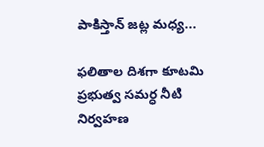పాకిస్తాన్ జట్ల మధ్య...

ఫలితాల దిశగా కూటమి ప్రభుత్వ సమర్ధ నీటి నిర్వహణ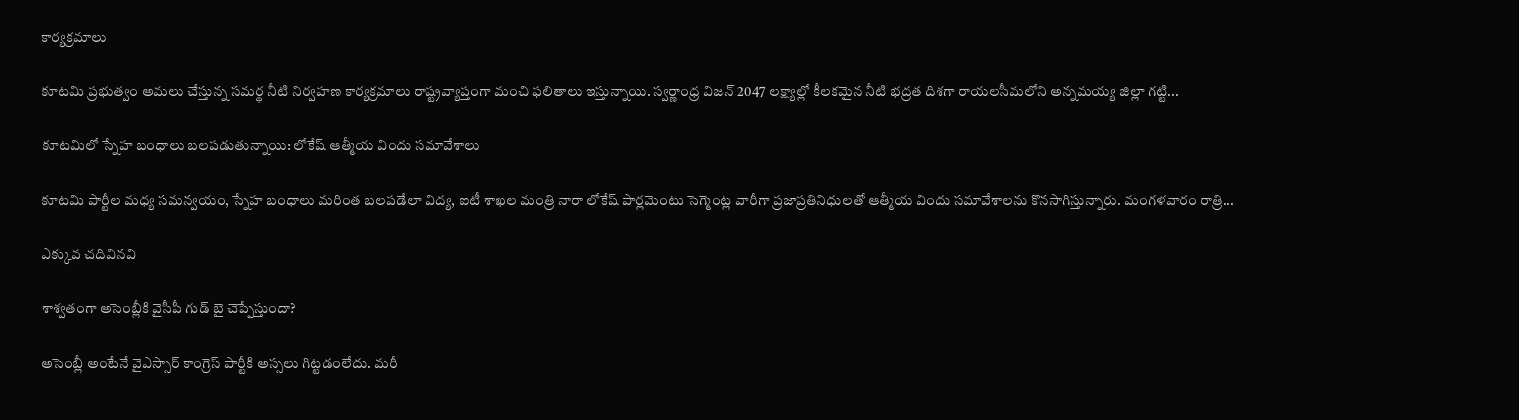కార్యక్రమాలు

కూటమి ప్రభుత్వం అమలు చేస్తున్న సమర్థ నీటి నిర్వహణ కార్యక్రమాలు రాష్ట్రవ్యాప్తంగా మంచి ఫలితాలు ఇస్తున్నాయి. స్వర్ణాంధ్ర విజన్ 2047 లక్ష్యాల్లో కీలకమైన నీటి భద్రత దిశగా రాయలసీమలోని అన్నమయ్య జిల్లా గట్టి...

కూటమిలో స్నేహ బంధాలు బలపడుతున్నాయి: లోకేష్ ఆత్మీయ విందు సమావేశాలు

కూటమి పార్టీల మధ్య సమన్వయం, స్నేహ బంధాలు మరింత బలపడేలా విద్య, ఐటీ శాఖల మంత్రి నారా లోకేష్ పార్లమెంటు సెగ్మెంట్ల వారీగా ప్రజాప్రతినిధులతో ఆత్మీయ విందు సమావేశాలను కొనసాగిస్తున్నారు. మంగళవారం రాత్రి...

ఎక్కువ చదివినవి

శాశ్వతంగా అసెంబ్లీకి వైసీపీ గుడ్ బై చెప్పేస్తుందా?

అసెంబ్లీ అంటేనే వైఎస్సార్ కాంగ్రెస్ పార్టీకి అస్సలు గిట్టడంలేదు. మరీ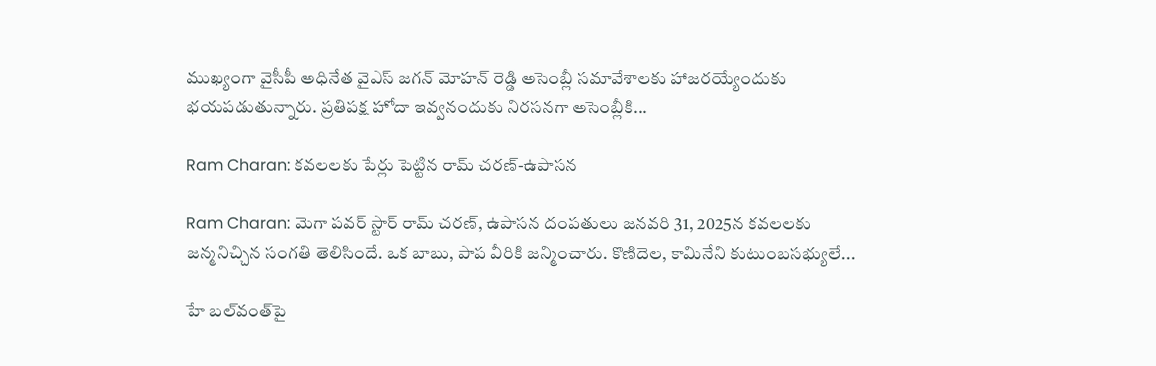ముఖ్యంగా వైసీపీ అధినేత వైఎస్ జగన్ మోహన్ రెడ్డి అసెంబ్లీ సమావేశాలకు హాజరయ్యేందుకు భయపడుతున్నారు. ప్రతిపక్ష హోదా ఇవ్వనందుకు నిరసనగా అసెంబ్లీకి...

Ram Charan: కవలలకు పేర్లు పెట్టిన రామ్ చరణ్-ఉపాసన

Ram Charan: మెగా పవర్ స్టార్ రామ్ చరణ్, ఉపాసన దంపతులు జనవరి 31, 2025న కవలలకు జన్మనిచ్చిన సంగతి తెలిసిందే. ఒక బాబు, పాప వీరికి జన్మించారు. కొణిదెల, కామినేని కుటుంబసభ్యులే...

హే బల్‌వంత్‌పై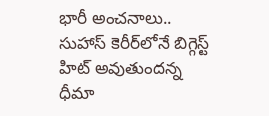భారీ అంచనాలు.. సుహాస్ కెరీర్‌లోనే బిగ్గెస్ట్ హిట్ అవుతుందన్న ధీమా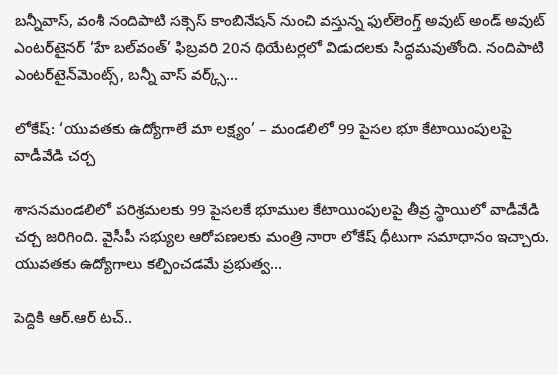బన్నీవాస్, వంశీ నందిపాటి సక్సెస్ కాంబినేషన్ నుంచి వస్తున్న ఫుల్‌లెంగ్త్ అవుట్ అండ్ అవుట్ ఎంటర్‌టైనర్ ‘హే బల్‌వంత్’ ఫిబ్రవరి 20న థియేటర్లలో విడుదలకు సిద్ధమవుతోంది. నందిపాటి ఎంటర్‌టైన్‌మెంట్స్, బన్నీ వాస్ వర్క్స్...

లోకేష్: ‘యువతకు ఉద్యోగాలే మా లక్ష్యం’ – మండలిలో 99 పైసల భూ కేటాయింపులపై వాడీవేడి చర్చ

శాసనమండలిలో పరిశ్రమలకు 99 పైసలకే భూముల కేటాయింపులపై తీవ్ర స్థాయిలో వాడీవేడి చర్చ జరిగింది. వైసీపీ సభ్యుల ఆరోపణలకు మంత్రి నారా లోకేష్ ధీటుగా సమాధానం ఇచ్చారు. యువతకు ఉద్యోగాలు కల్పించడమే ప్రభుత్వ...

పెద్దికి ఆర్‌.ఆర్‌ టచ్..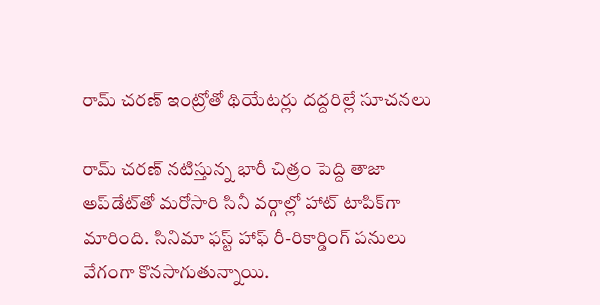రామ్ చరణ్ ఇంట్రోతో థియేటర్లు దద్దరిల్లే సూచనలు

రామ్ చరణ్ నటిస్తున్న భారీ చిత్రం పెద్ది తాజా అప్‌డేట్‌తో మరోసారి సినీ వర్గాల్లో హాట్ టాపిక్‌గా మారింది. సినిమా ఫస్ట్ హాఫ్ రీ-రికార్డింగ్ పనులు వేగంగా కొనసాగుతున్నాయి.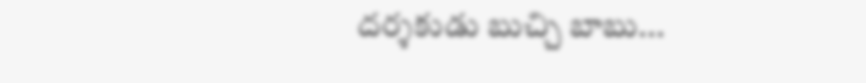దర్శకుడు బుచ్చి బాబు...